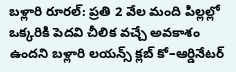బళ్లారి రూరల్: ప్రతి 2 వేల మంది పిల్లల్లో ఒక్కరికి పెదవి చీలిక వచ్చే అవకాశం ఉందని బళ్లారి లయన్స్ క్లబ్ కో–ఆర్డినేటర్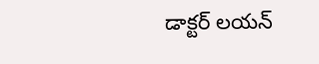డాక్టర్ లయన్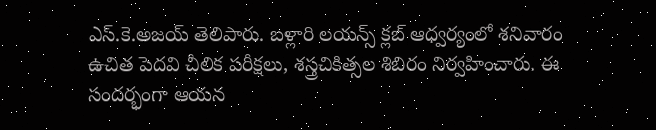ఎస్.కె.అజయ్ తెలిపారు. బళ్లారి లయన్స్ క్లబ్ ఆధ్వర్యంలో శనివారం ఉచిత పెదవి చీలిక పరీక్షలు, శస్త్రచికిత్సల శిబిరం నిర్వహించారు. ఈ సందర్భంగా ఆయన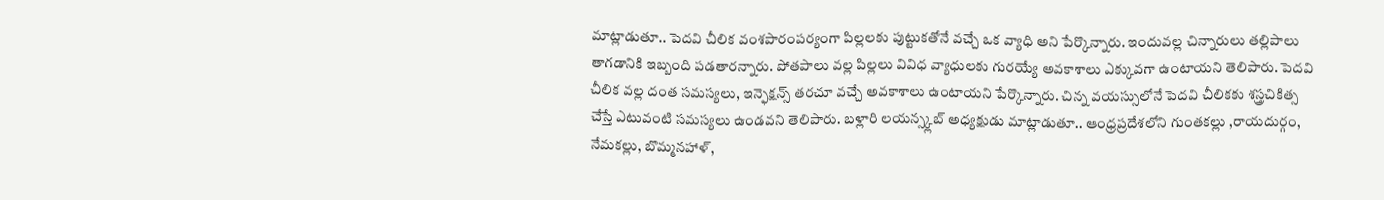మాట్లాడుతూ.. పెదవి చీలిక వంశపారంపర్యంగా పిల్లలకు పుట్టుకతోనే వచ్చే ఒక వ్యాధి అని పేర్కొన్నారు. ఇందువల్ల చిన్నారులు తల్లిపాలు తాగడానికి ఇబ్బంది పడతారన్నారు. పోతపాలు వల్ల పిల్లలు వివిధ వ్యాధులకు గురయ్యే అవకాశాలు ఎక్కువగా ఉంటాయని తెలిపారు. పెదవి చీలిక వల్ల దంత సమస్యలు, ఇన్ఫెక్షన్స్ తరచూ వచ్చే అవకాశాలు ఉంటాయని పేర్కొన్నారు. చిన్న వయస్సులోనే పెదవి చీలికకు శస్త్రచికిత్స చేస్తే ఎటువంటి సమస్యలు ఉండవని తెలిపారు. బళ్లారి లయన్స్క్లబ్ అధ్యక్షుడు మాట్లాడుతూ.. ఆంధ్రప్రదేశలోని గుంతకల్లు ,రాయదుర్గం, నేమకల్లు, బొమ్మనహాళ్,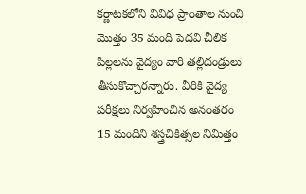కర్ణాటకలోని వివిధ ప్రాంతాల నుంచి మొత్తం 35 మంది పెదవి చీలిక పిల్లలను వైద్యం వారి తల్లిదండ్రులు తీసుకొచ్చారన్నారు. వీరికి వైద్య పరీక్షలు నిర్వహించిన అనంతరం 15 మందిని శస్త్రచికిత్సల నిమిత్తం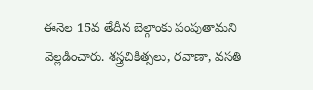ఈనెల 15వ తేదీన బెల్గాంకు పంపుతామని వెల్లడించారు. శస్త్రచికిత్సలు, రవాణా, వసతి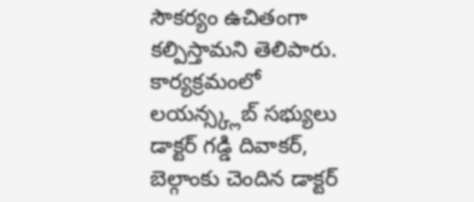సౌకర్యం ఉచితంగా కల్పిస్తామని తెలిపారు. కార్యక్రమంలో లయన్స్క్లబ్ సభ్యులు డాక్టర్ గడ్డి దివాకర్, బెల్గాంకు చెందిన డాక్టర్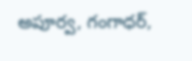అపూర్వ, గంగాధర్,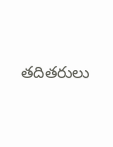తదితరులు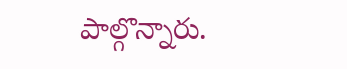పాల్గొన్నారు.